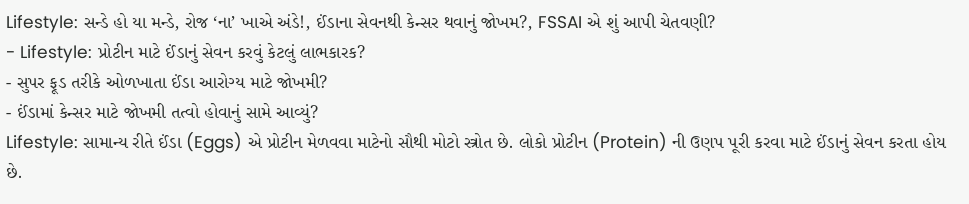Lifestyle: સન્ડે હો યા મન્ડે, રોજ ‘ના’ ખાએ અંડે!, ઈંડાના સેવનથી કેન્સર થવાનું જોખમ?, FSSAI એ શું આપી ચેતવણી?
- Lifestyle: પ્રોટીન માટે ઈંડાનું સેવન કરવું કેટલું લાભકારક?
- સુપર ફૂડ તરીકે ઓળખાતા ઈંડા આરોગ્ય માટે જોખમી?
- ઈંડામાં કેન્સર માટે જોખમી તત્વો હોવાનું સામે આવ્યું?
Lifestyle: સામાન્ય રીતે ઈંડા (Eggs) એ પ્રોટીન મેળવવા માટેનો સૌથી મોટો સ્ત્રોત છે. લોકો પ્રોટીન (Protein) ની ઉણપ પૂરી કરવા માટે ઈંડાનું સેવન કરતા હોય છે.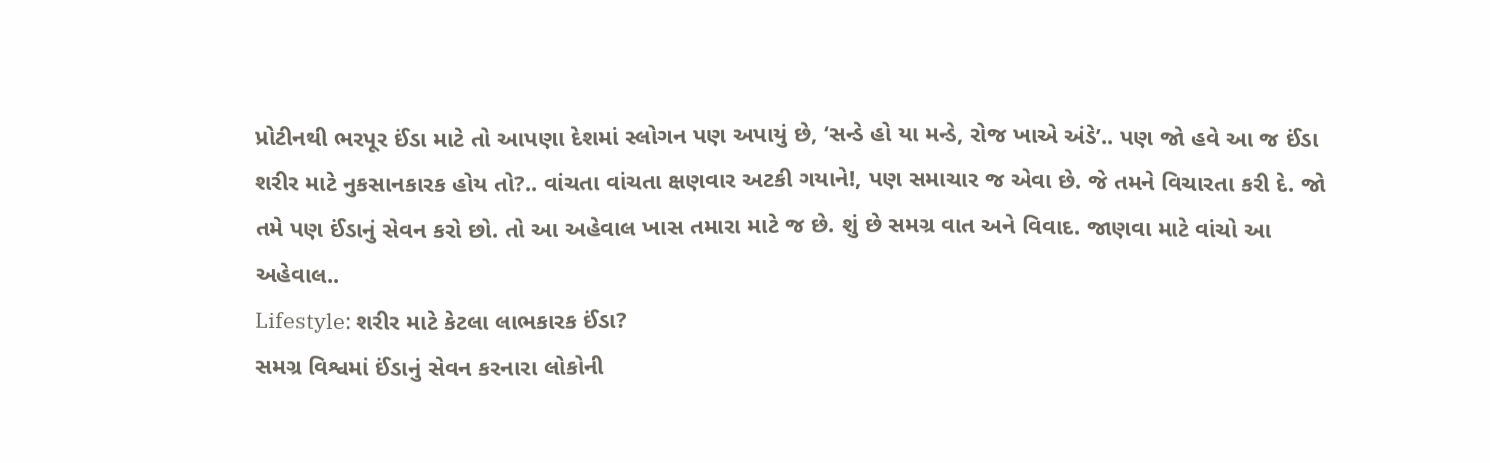પ્રોટીનથી ભરપૂર ઈંડા માટે તો આપણા દેશમાં સ્લોગન પણ અપાયું છે, ‘સન્ડે હો યા મન્ડે, રોજ ખાએ અંડે’.. પણ જો હવે આ જ ઈંડા શરીર માટે નુકસાનકારક હોય તો?.. વાંચતા વાંચતા ક્ષણવાર અટકી ગયાને!, પણ સમાચાર જ એવા છે. જે તમને વિચારતા કરી દે. જો તમે પણ ઈંડાનું સેવન કરો છો. તો આ અહેવાલ ખાસ તમારા માટે જ છે. શું છે સમગ્ર વાત અને વિવાદ. જાણવા માટે વાંચો આ અહેવાલ..
Lifestyle: શરીર માટે કેટલા લાભકારક ઈંડા?
સમગ્ર વિશ્વમાં ઈંડાનું સેવન કરનારા લોકોની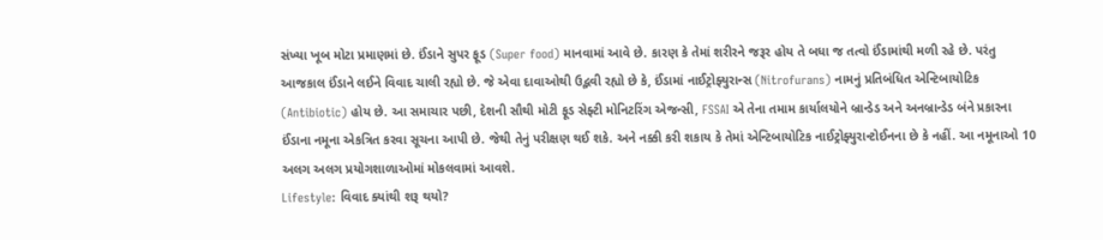સંખ્યા ખૂબ મોટા પ્રમાણમાં છે. ઈંડાને સુપર ફૂડ (Super food) માનવામાં આવે છે. કારણ કે તેમાં શરીરને જરૂર હોય તે બધા જ તત્વો ઈંડામાંથી મળી રહે છે. પરંતુ આજકાલ ઈંડાને લઈને વિવાદ ચાલી રહ્યો છે. જે એવા દાવાઓથી ઉદ્ભવી રહ્યો છે કે, ઈંડામાં નાઈટ્રોફ્યુરાન્સ (Nitrofurans) નામનું પ્રતિબંધિત એન્ટિબાયોટિક (Antibiotic) હોય છે. આ સમાચાર પછી, દેશની સૌથી મોટી ફૂડ સેફ્ટી મોનિટરિંગ એજન્સી, FSSAI એ તેના તમામ કાર્યાલયોને બ્રાન્ડેડ અને અનબ્રાન્ડેડ બંને પ્રકારના ઈંડાના નમૂના એકત્રિત કરવા સૂચના આપી છે. જેથી તેનું પરીક્ષણ થઈ શકે. અને નક્કી કરી શકાય કે તેમાં એન્ટિબાયોટિક નાઈટ્રોફ્યુરાન્ટોઈનના છે કે નહીં. આ નમૂનાઓ 10 અલગ અલગ પ્રયોગશાળાઓમાં મોકલવામાં આવશે.
Lifestyle: વિવાદ ક્યાંથી શરૂ થયો?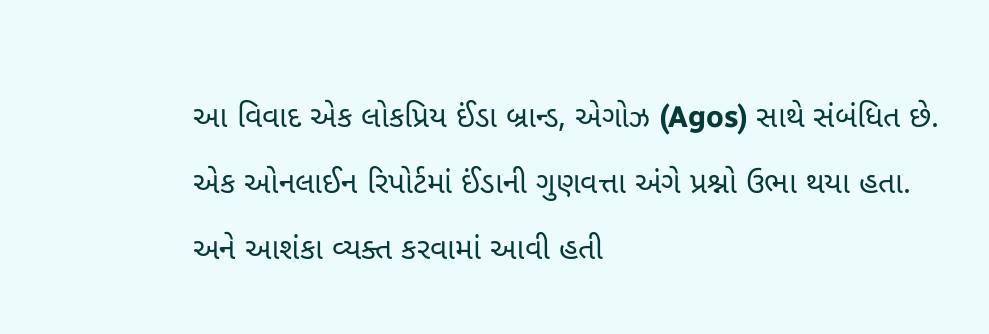આ વિવાદ એક લોકપ્રિય ઈંડા બ્રાન્ડ, એગોઝ (Agos) સાથે સંબંધિત છે. એક ઓનલાઈન રિપોર્ટમાં ઈંડાની ગુણવત્તા અંગે પ્રશ્નો ઉભા થયા હતા. અને આશંકા વ્યક્ત કરવામાં આવી હતી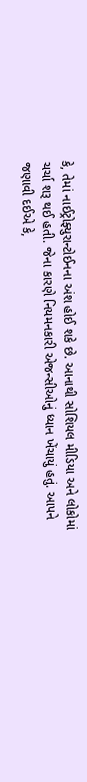કે, તેમાં નાઈટ્રોફ્યુરાન્ટોઈનના અંશ હોઈ શકે છે. આનાથી સોશિયલ મીડિયા અને લોકોમાં ચર્ચા શરૂ થઈ હતી. જેના કારણે નિયમનકારી એજન્સીઓનું ધ્યાન ખેંચાયું હતું. આપને જણાવી દઈએ કે,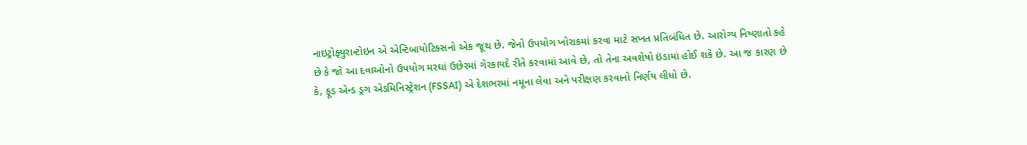નાઇટ્રોફ્યુરાન્ટોઇન એ એન્ટિબાયોટિક્સનો એક જૂથ છે. જેનો ઉપયોગ ખોરાકમાં કરવા માટે સખત પ્રતિબંધિત છે. આરોગ્ય નિષ્ણાતો કહે છે કે જો આ દવાઓનો ઉપયોગ મરઘાં ઉછેરમાં ગેરકાયદે રીતે કરવામાં આવે છે, તો તેના અવશેષો ઇંડામાં હોઈ શકે છે. આ જ કારણ છે કે, ફૂડ એન્ડ ડ્રગ એડમિનિસ્ટ્રેશન (FSSAI) એ દેશભરમાં નમૂના લેવા અને પરીક્ષણ કરવાનો નિર્ણય લીધો છે.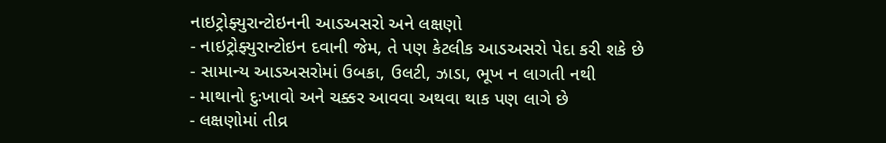નાઇટ્રોફ્યુરાન્ટોઇનની આડઅસરો અને લક્ષણો
- નાઇટ્રોફ્યુરાન્ટોઇન દવાની જેમ, તે પણ કેટલીક આડઅસરો પેદા કરી શકે છે
- સામાન્ય આડઅસરોમાં ઉબકા, ઉલટી, ઝાડા, ભૂખ ન લાગતી નથી
- માથાનો દુઃખાવો અને ચક્કર આવવા અથવા થાક પણ લાગે છે
- લક્ષણોમાં તીવ્ર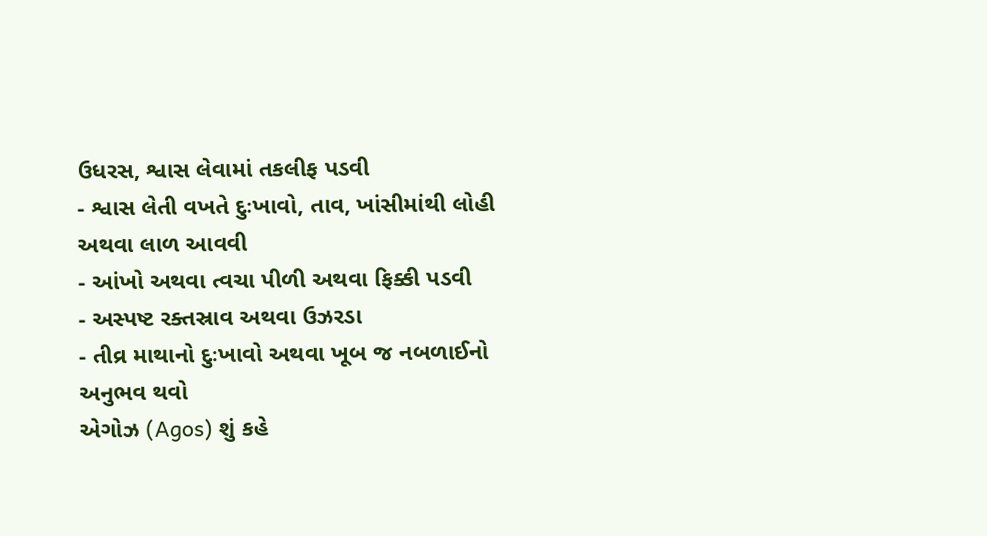ઉધરસ, શ્વાસ લેવામાં તકલીફ પડવી
- શ્વાસ લેતી વખતે દુઃખાવો, તાવ, ખાંસીમાંથી લોહી અથવા લાળ આવવી
- આંખો અથવા ત્વચા પીળી અથવા ફિક્કી પડવી
- અસ્પષ્ટ રક્તસ્રાવ અથવા ઉઝરડા
- તીવ્ર માથાનો દુઃખાવો અથવા ખૂબ જ નબળાઈનો અનુભવ થવો
એગોઝ (Agos) શું કહે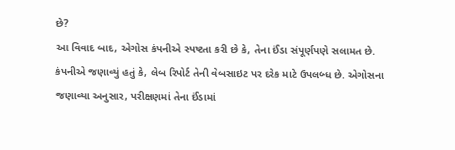છે?
આ વિવાદ બાદ, એગોસ કંપનીએ સ્પષ્ટતા કરી છે કે, તેના ઈંડા સંપૂર્ણપણે સલામત છે. કંપનીએ જણાવ્યું હતું કે, લેબ રિપોર્ટ તેની વેબસાઇટ પર દરેક માટે ઉપલબ્ધ છે. એગોસના જણાવ્યા અનુસાર, પરીક્ષણમાં તેના ઈંડામાં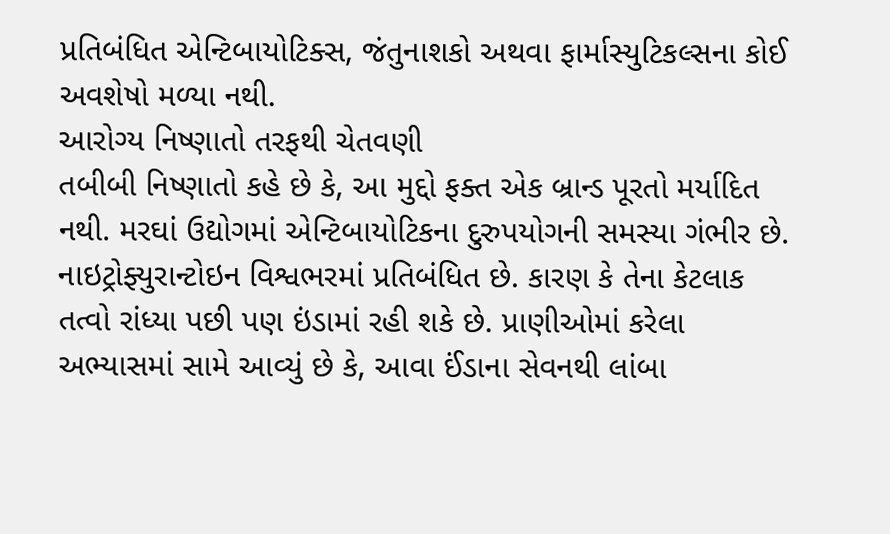પ્રતિબંધિત એન્ટિબાયોટિક્સ, જંતુનાશકો અથવા ફાર્માસ્યુટિકલ્સના કોઈ અવશેષો મળ્યા નથી.
આરોગ્ય નિષ્ણાતો તરફથી ચેતવણી
તબીબી નિષ્ણાતો કહે છે કે, આ મુદ્દો ફક્ત એક બ્રાન્ડ પૂરતો મર્યાદિત નથી. મરઘાં ઉદ્યોગમાં એન્ટિબાયોટિકના દુરુપયોગની સમસ્યા ગંભીર છે. નાઇટ્રોફ્યુરાન્ટોઇન વિશ્વભરમાં પ્રતિબંધિત છે. કારણ કે તેના કેટલાક તત્વો રાંધ્યા પછી પણ ઇંડામાં રહી શકે છે. પ્રાણીઓમાં કરેલા અભ્યાસમાં સામે આવ્યું છે કે, આવા ઈંડાના સેવનથી લાંબા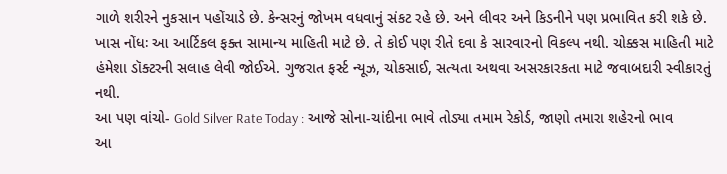ગાળે શરીરને નુકસાન પહોંચાડે છે. કેન્સરનું જોખમ વધવાનું સંકટ રહે છે. અને લીવર અને કિડનીને પણ પ્રભાવિત કરી શકે છે.
ખાસ નોંધઃ આ આર્ટિકલ ફક્ત સામાન્ય માહિતી માટે છે. તે કોઈ પણ રીતે દવા કે સારવારનો વિકલ્પ નથી. ચોક્કસ માહિતી માટે હંમેશા ડૉક્ટરની સલાહ લેવી જોઈએ. ગુજરાત ફર્સ્ટ ન્યૂઝ, ચોકસાઈ, સત્યતા અથવા અસરકારકતા માટે જવાબદારી સ્વીકારતું નથી.
આ પણ વાંચો- Gold Silver Rate Today : આજે સોના-ચાંદીના ભાવે તોડ્યા તમામ રેકોર્ડ, જાણો તમારા શહેરનો ભાવ
આ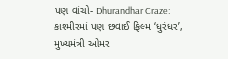પણ વાંચો- Dhurandhar Craze: કાશ્મીરમાં પણ છવાઈ ફિલ્મ ‘ધુરંધર’, મુખ્યમંત્રી ઓમર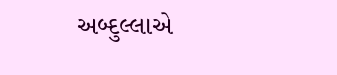અબ્દુલ્લાએ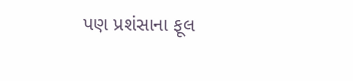પણ પ્રશંસાના ફૂલ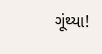ગૂંથ્યા!